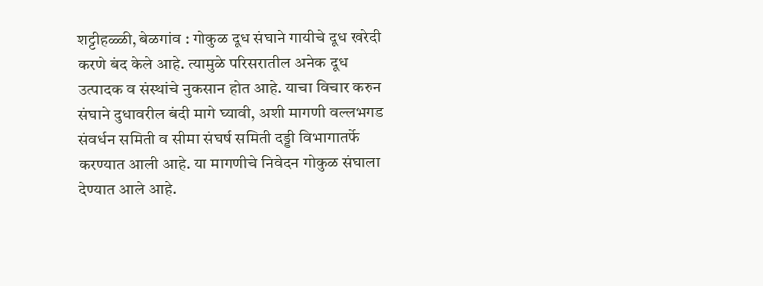शट्टीहळ्ळी, बेळगांव : गोकुळ दूध संघाने गायीचे दूध खरेदी करणे बंद केले आहे. त्यामुळे परिसरातील अनेक दूध उत्पादक व संस्थांचे नुकसान होत आहे. याचा विचार करुन संघाने दुधावरील बंदी मागे घ्यावी, अशी मागणी वल्लभगड संवर्धन समिती व सीमा संघर्ष समिती दड्डी विभागातर्फे करण्यात आली आहे. या मागणीचे निवेदन गोकुळ संघाला देण्यात आले आहे.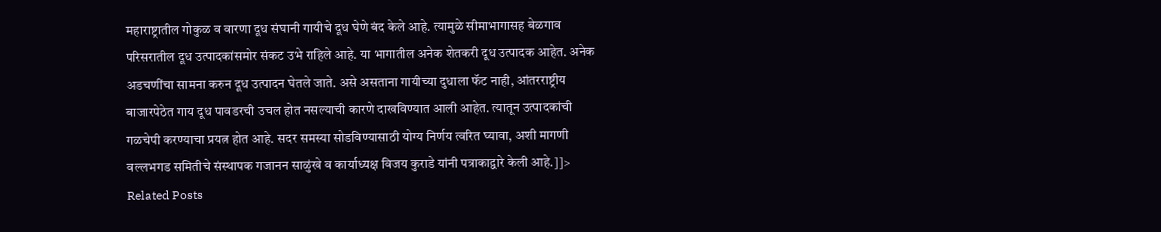महाराष्ट्रातील गोकुळ व वारणा दूध संघानी गायीचे दूध घेणे बंद केले आहे. त्यामुळे सीमाभागासह बेळगाव परिसरातील दूध उत्पादकांसमोर संकट उभे राहिले आहे. या भागातील अनेक शेतकरी दूध उत्पादक आहेत. अनेक अडचणींचा सामना करुन दूध उत्पादन घेतले जाते. असे असताना गायीच्या दुधाला फॅट नाही, आंतरराष्ट्रीय बाजारपेठेत गाय दूध पावडरची उचल होत नसल्याची कारणे दाखविण्यात आली आहेत. त्यातून उत्पादकांची गळचेपी करण्याचा प्रयत्न होत आहे. सदर समस्या सोडविण्यासाठी योग्य निर्णय त्वरित घ्यावा, अशी मागणी वल्लभगड समितीचे संस्थापक गजानन साळुंखे व कार्याध्यक्ष विजय कुराडे यांनी पत्राकाद्वारे केली आहे.]]>
Related Posts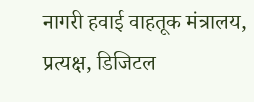नागरी हवाई वाहतूक मंत्रालय, प्रत्यक्ष, डिजिटल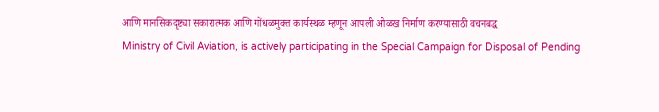आणि मानसिकदृष्ट्या सकारात्मक आणि गोंधळमुक्त कार्यस्थळ म्हणून आपली ओळख निर्माण करण्यासाठी वचनबद्ध
Ministry of Civil Aviation, is actively participating in the Special Campaign for Disposal of Pending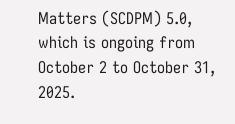Matters (SCDPM) 5.0, which is ongoing from October 2 to October 31, 2025.